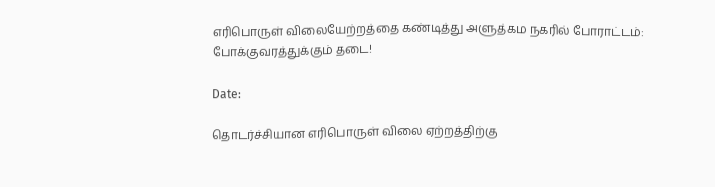எரிபொருள் விலையேற்றத்தை கண்டித்து அளுத்கம நகரில் போராட்டம்: போக்குவரத்துக்கும் தடை!

Date:

தொடர்ச்சியான எரிபொருள் விலை ஏற்றத்திற்கு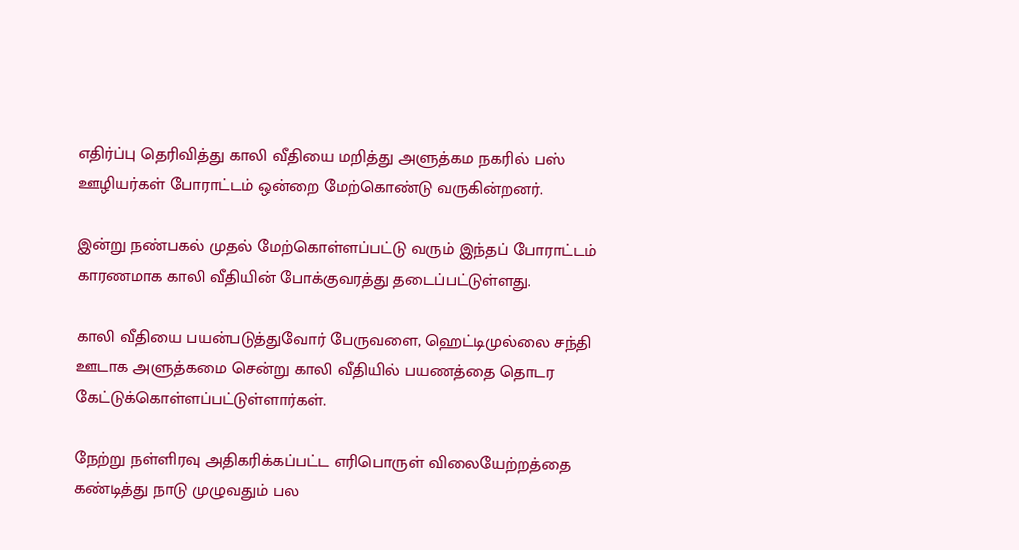எதிர்ப்பு தெரிவித்து காலி வீதியை மறித்து அளுத்கம நகரில் பஸ் ஊழியர்கள் போராட்டம் ஒன்றை மேற்கொண்டு வருகின்றனர்.

இன்று நண்பகல் முதல் மேற்கொள்ளப்பட்டு வரும் இந்தப் போராட்டம் காரணமாக காலி வீதியின் போக்குவரத்து தடைப்பட்டுள்ளது.

காலி வீதியை பயன்படுத்துவோர் பேருவளை, ஹெட்டிமுல்லை சந்தி ஊடாக அளுத்கமை சென்று காலி வீதியில் பயணத்தை தொடர கேட்டுக்கொள்ளப்பட்டுள்ளார்கள்.

நேற்று நள்ளிரவு அதிகரிக்கப்பட்ட எரிபொருள் விலையேற்றத்தை கண்டித்து நாடு முழுவதும் பல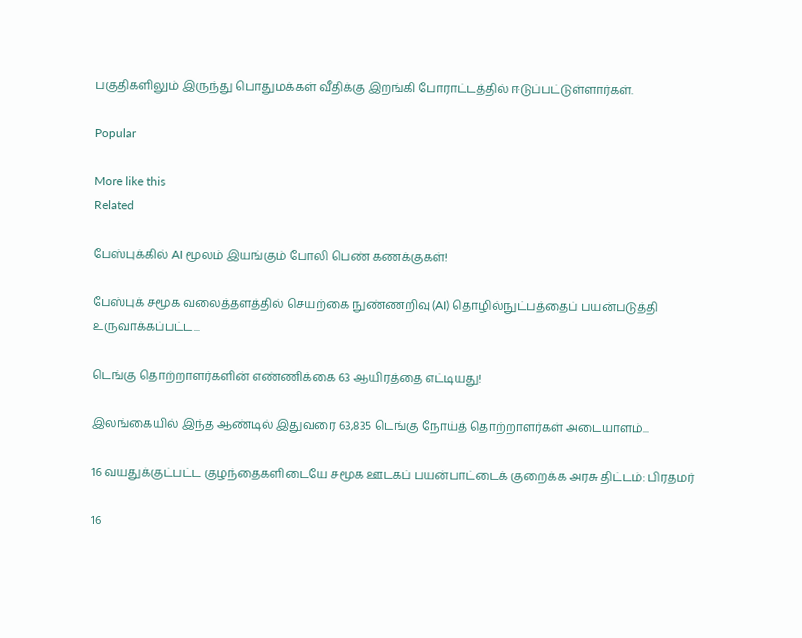பகுதிகளிலும் இருந்து பொதுமக்கள் வீதிக்கு இறங்கி போராட்டத்தில் ஈடுப்பட்டுள்ளார்கள்.

Popular

More like this
Related

பேஸ்புக்கில் AI மூலம் இயங்கும் போலி பெண் கணக்குகள்!

பேஸ்புக் சமூக வலைத்தளத்தில் செயற்கை நுண்ணறிவு (AI) தொழில்நுட்பத்தைப் பயன்படுத்தி உருவாக்கப்பட்ட...

டெங்கு தொற்றாளர்களின் எண்ணிக்கை 63 ஆயிரத்தை எட்டியது!

இலங்கையில் இந்த ஆண்டில் இதுவரை 63,835 டெங்கு நோய்த் தொற்றாளர்கள் அடையாளம்...

16 வயதுக்குட்பட்ட குழந்தைகளிடையே சமூக ஊடகப் பயன்பாட்டைக் குறைக்க அரசு திட்டம்: பிரதமர்

16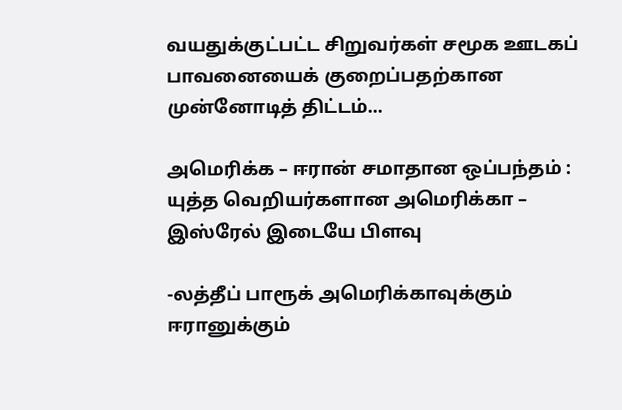வயதுக்குட்பட்ட சிறுவர்கள் சமூக ஊடகப் பாவனையைக் குறைப்பதற்கான முன்னோடித் திட்டம்...

அமெரிக்க – ஈரான் சமாதான ஒப்பந்தம் : யுத்த வெறியர்களான அமெரிக்கா – இஸ்ரேல் இடையே பிளவு

-லத்தீப் பாரூக் அமெரிக்காவுக்கும் ஈரானுக்கும்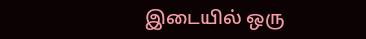இடையில் ஒரு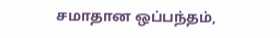சமாதான ஒப்பந்தம்,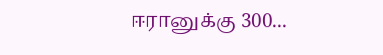ஈரானுக்கு 300...